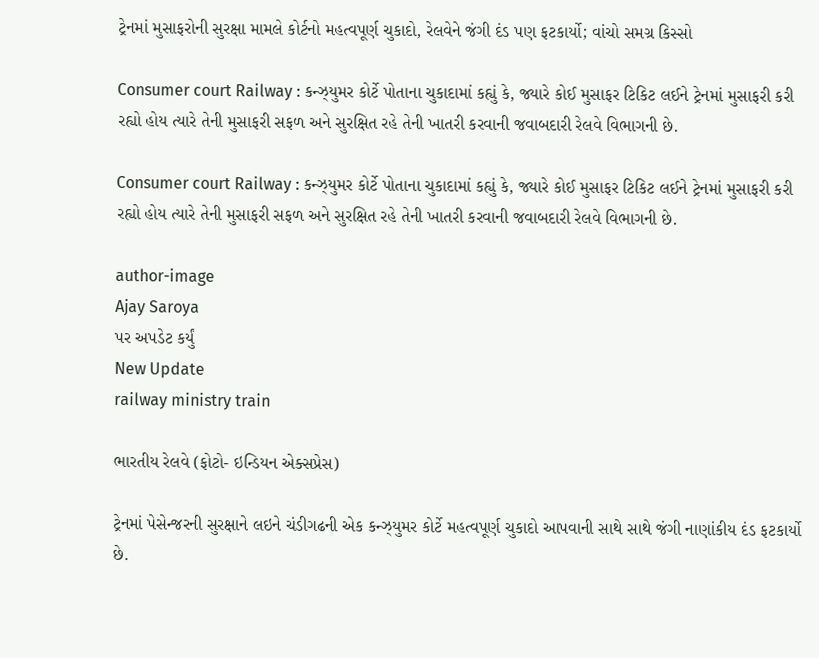ટ્રેનમાં મુસાફરોની સુરક્ષા મામલે કોર્ટનો મહત્વપૂર્ણ ચુકાદો, રેલવેને જંગી દંડ પણ ફટકાર્યો; વાંચો સમગ્ર કિસ્સો

Consumer court Railway : કન્ઝ્યુમર કોર્ટે પોતાના ચુકાદામાં કહ્યું કે, જ્યારે કોઈ મુસાફર ટિકિટ લઈને ટ્રેનમાં મુસાફરી કરી રહ્યો હોય ત્યારે તેની મુસાફરી સફળ અને સુરક્ષિત રહે તેની ખાતરી કરવાની જવાબદારી રેલવે વિભાગની છે.

Consumer court Railway : કન્ઝ્યુમર કોર્ટે પોતાના ચુકાદામાં કહ્યું કે, જ્યારે કોઈ મુસાફર ટિકિટ લઈને ટ્રેનમાં મુસાફરી કરી રહ્યો હોય ત્યારે તેની મુસાફરી સફળ અને સુરક્ષિત રહે તેની ખાતરી કરવાની જવાબદારી રેલવે વિભાગની છે.

author-image
Ajay Saroya
પર અપડેટ કર્યું
New Update
railway ministry train

ભારતીય રેલવે (ફોટો- ઇન્ડિયન એક્સપ્રેસ)

ટ્રેનમાં પેસેન્જરની સુરક્ષાને લઇને ચંડીગઢની એક કન્ઝ્યુમર કોર્ટે મહત્વપૂર્ણ ચુકાદો આપવાની સાથે સાથે જંગી નાણાંકીય દંડ ફટકાર્યો છે.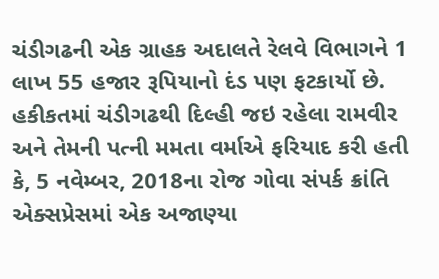ચંડીગઢની એક ગ્રાહક અદાલતે રેલવે વિભાગને 1 લાખ 55 હજાર રૂપિયાનો દંડ પણ ફટકાર્યો છે. હકીકતમાં ચંડીગઢથી દિલ્હી જઇ રહેલા રામવીર અને તેમની પત્ની મમતા વર્માએ ફરિયાદ કરી હતી કે, 5 નવેમ્બર, 2018ના રોજ ગોવા સંપર્ક ક્રાંતિ એક્સપ્રેસમાં એક અજાણ્યા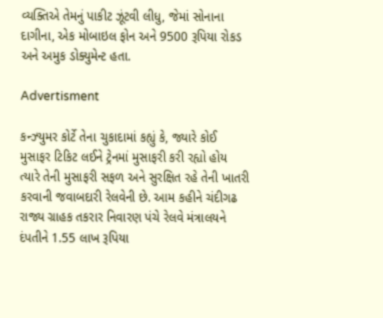વ્યક્તિએ તેમનું પાકીટ ઝૂંટવી લીધુ, જેમાં સોનાના દાગીના, એક મોબાઇલ ફોન અને 9500 રૂપિયા રોકડ અને અમુક ડોક્યુમેન્ટ હતા.

Advertisment

કન્ઝ્યુમર કોર્ટે તેના ચુકાદામાં કહ્યું કે, જ્યારે કોઈ મુસાફર ટિકિટ લઈને ટ્રેનમાં મુસાફરી કરી રહ્યો હોય ત્યારે તેની મુસાફરી સફળ અને સુરક્ષિત રહે તેની ખાતરી કરવાની જવાબદારી રેલવેની છે. આમ કહીને ચંદીગઢ રાજ્ય ગ્રાહક તકરાર નિવારણ પંચે રેલવે મંત્રાલયને દંપતીને 1.55 લાખ રૂપિયા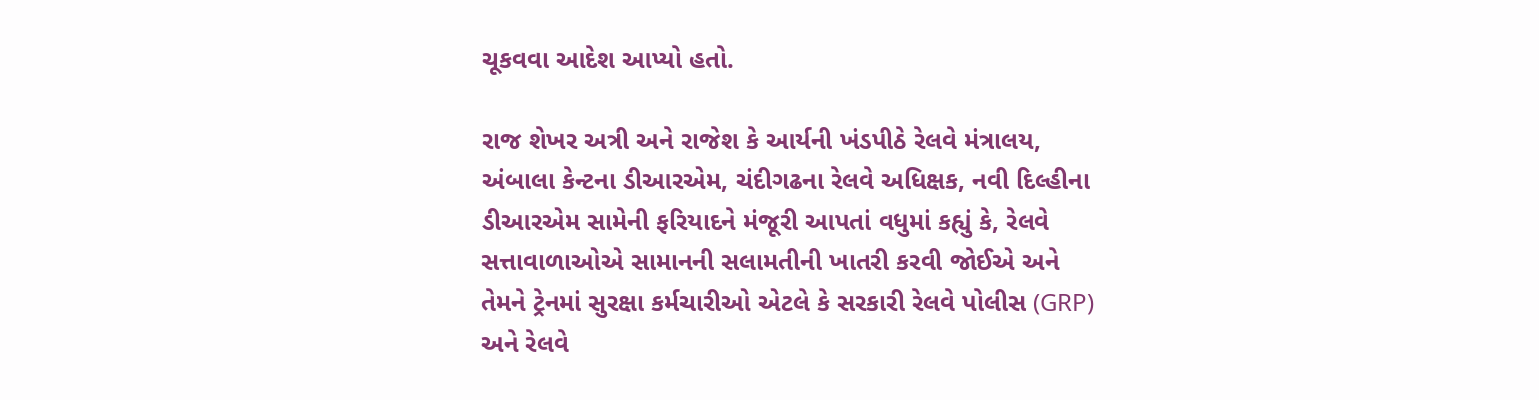ચૂકવવા આદેશ આપ્યો હતો.

રાજ શેખર અત્રી અને રાજેશ કે આર્યની ખંડપીઠે રેલવે મંત્રાલય, અંબાલા કેન્ટના ડીઆરએમ, ચંદીગઢના રેલવે અધિક્ષક, નવી દિલ્હીના ડીઆરએમ સામેની ફરિયાદને મંજૂરી આપતાં વધુમાં કહ્યું કે, રેલવે સત્તાવાળાઓએ સામાનની સલામતીની ખાતરી કરવી જોઈએ અને તેમને ટ્રેનમાં સુરક્ષા કર્મચારીઓ એટલે કે સરકારી રેલવે પોલીસ (GRP) અને રેલવે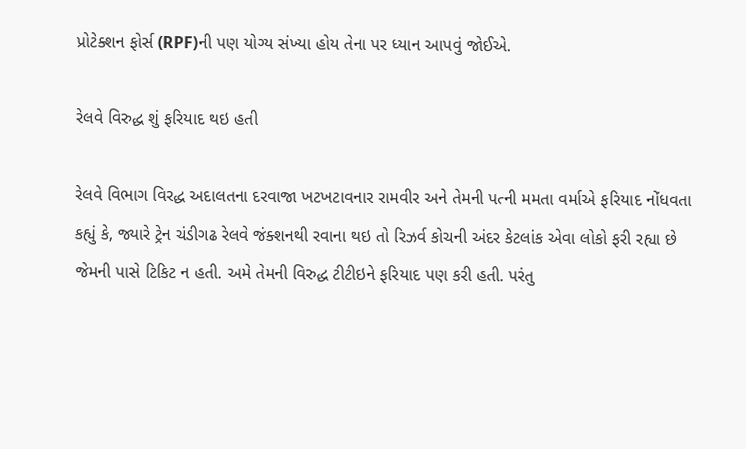પ્રોટેક્શન ફોર્સ (RPF)ની પણ યોગ્ય સંખ્યા હોય તેના પર ધ્યાન આપવું જોઈએ.

રેલવે વિરુદ્ધ શું ફરિયાદ થઇ હતી

રેલવે વિભાગ વિરદ્ધ અદાલતના દરવાજા ખટખટાવનાર રામવીર અને તેમની પત્ની મમતા વર્માએ ફરિયાદ નોંધવતા કહ્યું કે, જ્યારે ટ્રેન ચંડીગઢ રેલવે જંક્શનથી રવાના થઇ તો રિઝર્વ કોચની અંદર કેટલાંક એવા લોકો ફરી રહ્યા છે જેમની પાસે ટિકિટ ન હતી. અમે તેમની વિરુદ્ધ ટીટીઇને ફરિયાદ પણ કરી હતી. પરંતુ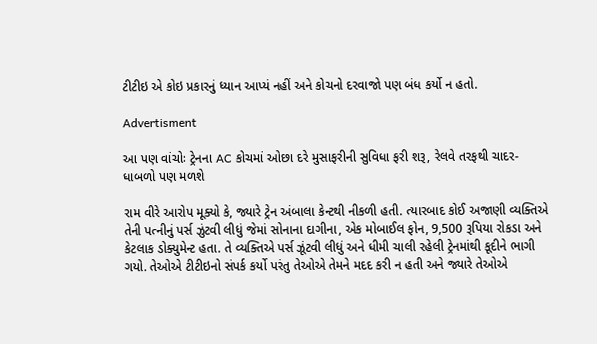ટીટીઇ એ કોઇ પ્રકારનું ધ્યાન આપ્યં નહીં અને કોચનો દરવાજો પણ બંધ કર્યો ન હતો.

Advertisment

આ પણ વાંચોઃ ટ્રેનના AC કોચમાં ઓછા દરે મુસાફરીની સુવિધા ફરી શરૂ, રેલવે તરફથી ચાદર-ધાબળો પણ મળશે

રામ વીરે આરોપ મૂક્યો કે, જ્યારે ટ્રેન અંબાલા કેન્ટથી નીકળી હતી. ત્યારબાદ કોઈ અજાણી વ્યક્તિએ તેની પત્નીનું પર્સ ઝુંટવી લીધું જેમાં સોનાના દાગીના, એક મોબાઈલ ફોન, 9,500 રૂપિયા રોકડા અને કેટલાક ડોક્યુમેન્ટ હતા. તે વ્યક્તિએ પર્સ ઝૂંટવી લીધું અને ધીમી ચાલી રહેલી ટ્રેનમાંથી કૂદીને ભાગી ગયો. તેઓએ ટીટીઇનો સંપર્ક કર્યો પરંતુ તેઓએ તેમને મદદ કરી ન હતી અને જ્યારે તેઓએ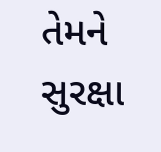તેમને સુરક્ષા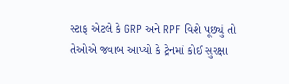સ્ટાફ એટલે કે GRP અને RPF વિશે પૂછ્યું તો તેઓએ જવાબ આપ્યો કે ટ્રેનમાં કોઈ સુરક્ષા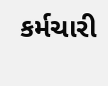કર્મચારી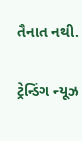તૈનાત નથી.

ટ્રેન્ડિંગ ન્યૂઝ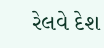રેલવે દેશ